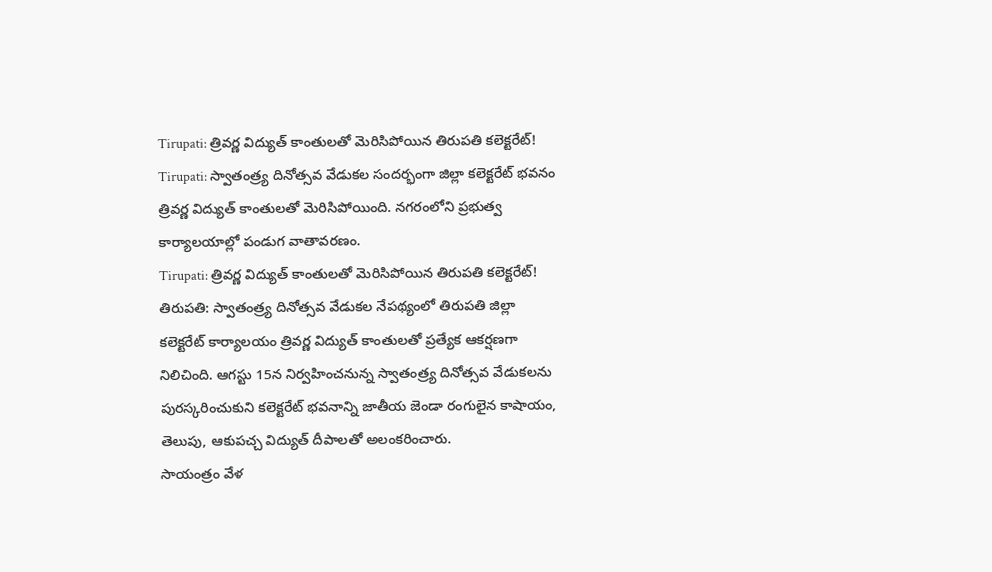Tirupati: త్రివర్ణ విద్యుత్ కాంతులతో మెరిసిపోయిన తిరుపతి కలెక్టరేట్!
Tirupati: స్వాతంత్ర్య దినోత్సవ వేడుకల సందర్భంగా జిల్లా కలెక్టరేట్ భవనం త్రివర్ణ విద్యుత్ కాంతులతో మెరిసిపోయింది. నగరంలోని ప్రభుత్వ కార్యాలయాల్లో పండుగ వాతావరణం.
Tirupati: త్రివర్ణ విద్యుత్ కాంతులతో మెరిసిపోయిన తిరుపతి కలెక్టరేట్!
తిరుపతి: స్వాతంత్ర్య దినోత్సవ వేడుకల నేపథ్యంలో తిరుపతి జిల్లా కలెక్టరేట్ కార్యాలయం త్రివర్ణ విద్యుత్ కాంతులతో ప్రత్యేక ఆకర్షణగా నిలిచింది. ఆగస్టు 15న నిర్వహించనున్న స్వాతంత్ర్య దినోత్సవ వేడుకలను పురస్కరించుకుని కలెక్టరేట్ భవనాన్ని జాతీయ జెండా రంగులైన కాషాయం, తెలుపు, ఆకుపచ్చ విద్యుత్ దీపాలతో అలంకరించారు.
సాయంత్రం వేళ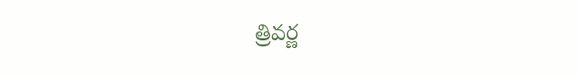త్రివర్ణ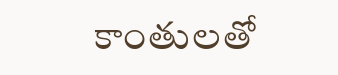కాంతులతో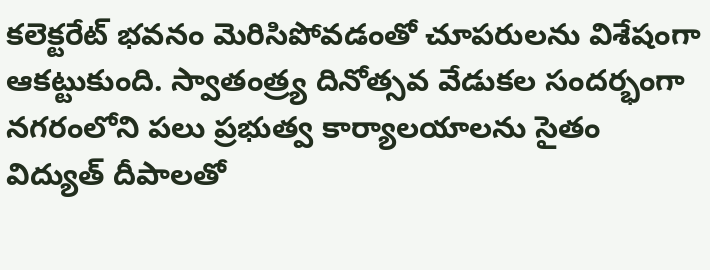కలెక్టరేట్ భవనం మెరిసిపోవడంతో చూపరులను విశేషంగా ఆకట్టుకుంది. స్వాతంత్ర్య దినోత్సవ వేడుకల సందర్భంగా నగరంలోని పలు ప్రభుత్వ కార్యాలయాలను సైతం విద్యుత్ దీపాలతో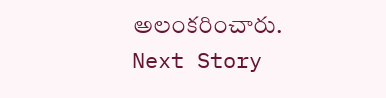అలంకరించారు.
Next Story